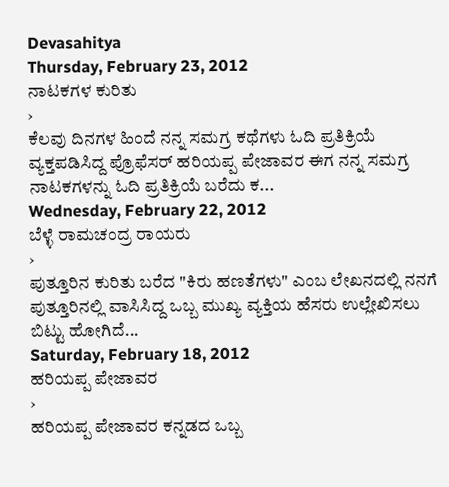Devasahitya
Thursday, February 23, 2012
ನಾಟಕಗಳ ಕುರಿತು
›
ಕೆಲವು ದಿನಗಳ ಹಿಂದೆ ನನ್ನ ಸಮಗ್ರ ಕಥೆಗಳು ಓದಿ ಪ್ರತಿಕ್ರಿಯೆ ವ್ಯಕ್ತಪಡಿಸಿದ್ದ ಪ್ರೊಫೆಸರ್ ಹರಿಯಪ್ಪ ಪೇಜಾವರ ಈಗ ನನ್ನ ಸಮಗ್ರ ನಾಟಕಗಳನ್ನು ಓದಿ ಪ್ರತಿಕ್ರಿಯೆ ಬರೆದು ಕ...
Wednesday, February 22, 2012
ಬೆಳ್ಳೆ ರಾಮಚಂದ್ರ ರಾಯರು
›
ಪುತ್ತೂರಿನ ಕುರಿತು ಬರೆದ "ಕಿರು ಹಣತೆಗಳು" ಎಂಬ ಲೇಖನದಲ್ಲಿ ನನಗೆ ಪುತ್ತೂರಿನಲ್ಲಿ ವಾಸಿಸಿದ್ದ ಒಬ್ಬ ಮುಖ್ಯ ವ್ಯಕ್ತಿಯ ಹೆಸರು ಉಲ್ಲೇಖಿಸಲು ಬಿಟ್ಟು ಹೋಗಿದೆ...
Saturday, February 18, 2012
ಹರಿಯಪ್ಪ ಪೇಜಾವರ
›
ಹರಿಯಪ್ಪ ಪೇಜಾವರ ಕನ್ನಡದ ಒಬ್ಬ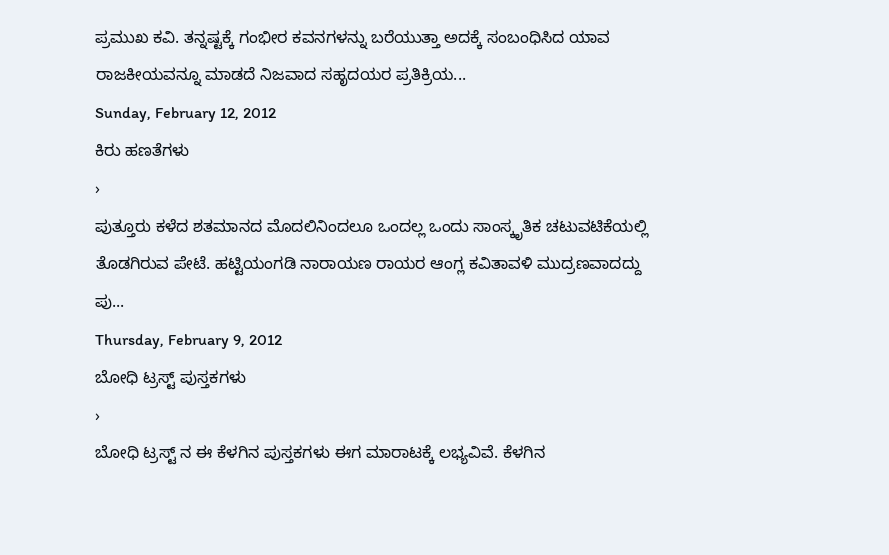ಪ್ರಮುಖ ಕವಿ. ತನ್ನಷ್ಟಕ್ಕೆ ಗಂಭೀರ ಕವನಗಳನ್ನು ಬರೆಯುತ್ತಾ ಅದಕ್ಕೆ ಸಂಬಂಧಿಸಿದ ಯಾವ ರಾಜಕೀಯವನ್ನೂ ಮಾಡದೆ ನಿಜವಾದ ಸಹೃದಯರ ಪ್ರತಿಕ್ರಿಯ...
Sunday, February 12, 2012
ಕಿರು ಹಣತೆಗಳು
›
ಪುತ್ತೂರು ಕಳೆದ ಶತಮಾನದ ಮೊದಲಿನಿಂದಲೂ ಒಂದಲ್ಲ ಒಂದು ಸಾಂಸ್ಕೃತಿಕ ಚಟುವಟಿಕೆಯಲ್ಲಿ ತೊಡಗಿರುವ ಪೇಟೆ. ಹಟ್ಟಿಯಂಗಡಿ ನಾರಾಯಣ ರಾಯರ ಆಂಗ್ಲ ಕವಿತಾವಳಿ ಮುದ್ರಣವಾದದ್ದು ಪು...
Thursday, February 9, 2012
ಬೋಧಿ ಟ್ರಸ್ಟ್ ಪುಸ್ತಕಗಳು
›
ಬೋಧಿ ಟ್ರಸ್ಟ್ ನ ಈ ಕೆಳಗಿನ ಪುಸ್ತಕಗಳು ಈಗ ಮಾರಾಟಕ್ಕೆ ಲಭ್ಯವಿವೆ. ಕೆಳಗಿನ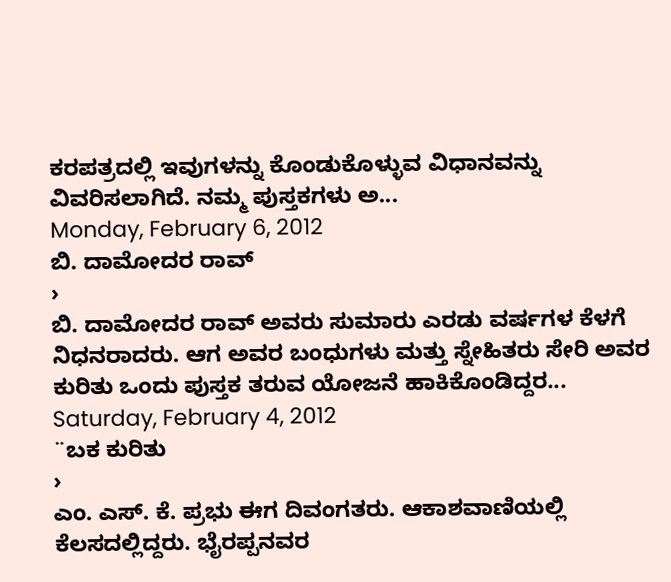ಕರಪತ್ರದಲ್ಲಿ ಇವುಗಳನ್ನು ಕೊಂಡುಕೊಳ್ಳುವ ವಿಧಾನವನ್ನು ವಿವರಿಸಲಾಗಿದೆ. ನಮ್ಮ ಪುಸ್ತಕಗಳು ಅ...
Monday, February 6, 2012
ಬಿ. ದಾಮೋದರ ರಾವ್
›
ಬಿ. ದಾಮೋದರ ರಾವ್ ಅವರು ಸುಮಾರು ಎರಡು ವರ್ಷಗಳ ಕೆಳಗೆ ನಿಧನರಾದರು. ಆಗ ಅವರ ಬಂಧುಗಳು ಮತ್ತು ಸ್ನೇಹಿತರು ಸೇರಿ ಅವರ ಕುರಿತು ಒಂದು ಪುಸ್ತಕ ತರುವ ಯೋಜನೆ ಹಾಕಿಕೊಂಡಿದ್ದರ...
Saturday, February 4, 2012
¨ಬಕ ಕುರಿತು
›
ಎಂ. ಎಸ್. ಕೆ. ಪ್ರಭು ಈಗ ದಿವಂಗತರು. ಆಕಾಶವಾಣಿಯಲ್ಲಿ ಕೆಲಸದಲ್ಲಿದ್ದರು. ಭೈರಪ್ಪನವರ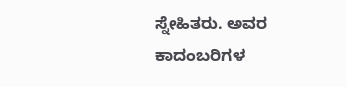ಸ್ನೇಹಿತರು. ಅವರ ಕಾದಂಬರಿಗಳ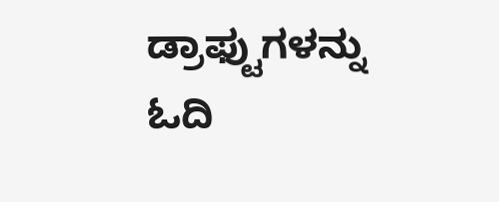ಡ್ರಾಫ್ಟುಗಳನ್ನು ಓದಿ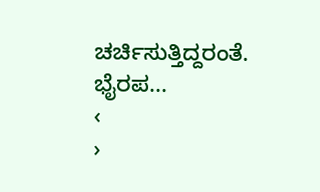ಚರ್ಚಿಸುತ್ತಿದ್ದರಂತೆ. ಭೈರಪ...
‹
›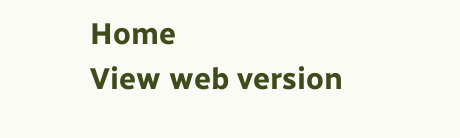Home
View web version